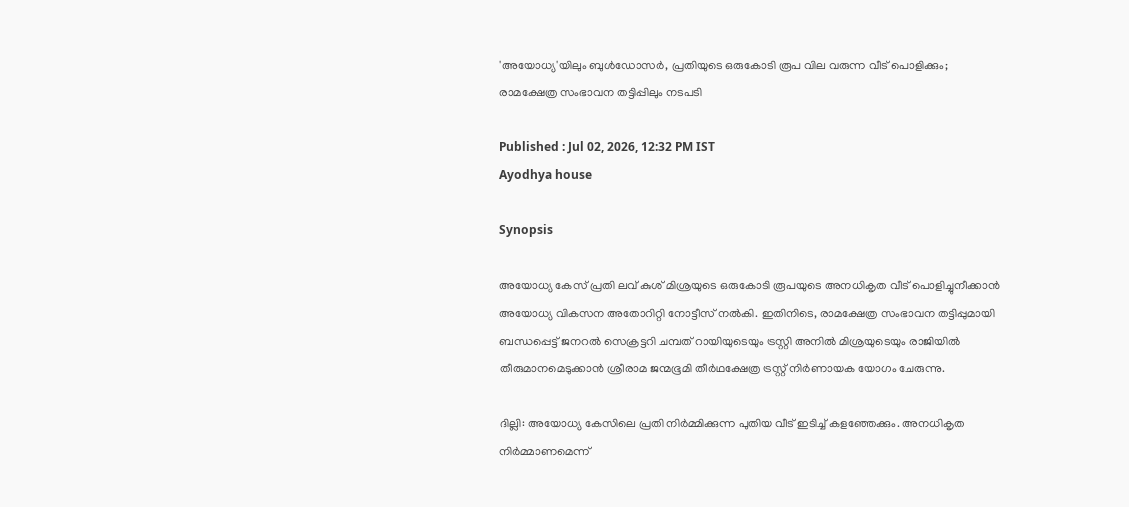'അയോധ്യ'യിലും ബുൾഡോസർ, പ്രതിയുടെ ഒരുകോടി രൂപ വില വരുന്ന വീട് പൊളിക്കും‌‌; രാമക്ഷേത്ര സംഭാവന തട്ടിപ്പിലും ന‌ടപടി

Published : Jul 02, 2026, 12:32 PM IST
Ayodhya house

Synopsis

അയോധ്യ കേസ് പ്രതി ലവ് കുശ് മിശ്രയുടെ ഒരുകോടി രൂപയുടെ അനധികൃത വീട് പൊളിച്ചുനീക്കാൻ അയോധ്യ വികസന അതോറിറ്റി നോട്ടീസ് നൽകി. ഇതിനിടെ, രാമക്ഷേത്ര സംഭാവന തട്ടിപ്പുമായി ബന്ധപ്പെട്ട് ജനറൽ സെക്രട്ടറി ചമ്പത് റായിയുടെയും ട്രസ്റ്റി അനിൽ മിശ്രയുടെയും രാജിയിൽ തീരുമാനമെടുക്കാൻ ശ്രീരാമ ജന്മഭൂമി തീർഥക്ഷേത്ര ട്രസ്റ്റ് നിർണായക യോഗം ചേരുന്നു.

ദില്ലി: അയോധ്യ കേസിലെ പ്രതി നിർമ്മിക്കുന്ന പുതിയ വീട് ഇടിച്ച് കളഞ്ഞേക്കും. അനധികൃത നിർമ്മാണമെന്ന്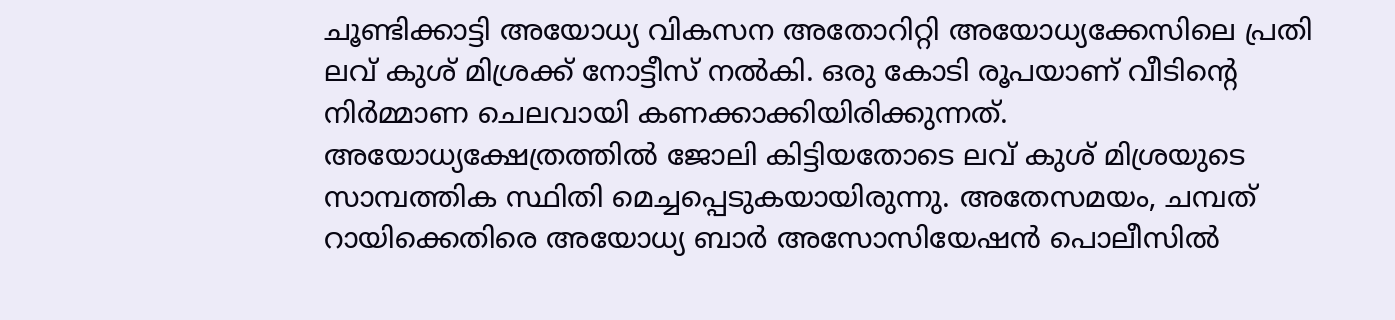ചൂണ്ടിക്കാട്ടി അയോധ്യ വികസന അതോറിറ്റി അയോധ്യക്കേസിലെ പ്രതി ലവ് കുശ് മിശ്രക്ക് നോട്ടീസ് നൽകി. ഒരു കോടി രൂപയാണ് വീടിൻ്റെ നിർമ്മാണ ചെലവായി കണക്കാക്കിയിരിക്കുന്നത്. അയോധ്യക്ഷേത്രത്തിൽ ജോലി കിട്ടിയതോടെ ലവ് കുശ് മിശ്രയുടെ സാമ്പത്തിക സ്ഥിതി മെച്ചപ്പെടുകയായിരുന്നു. അതേസമയം, ചമ്പത് റായിക്കെതിരെ അയോധ്യ ബാർ അസോസിയേഷൻ പൊലീസിൽ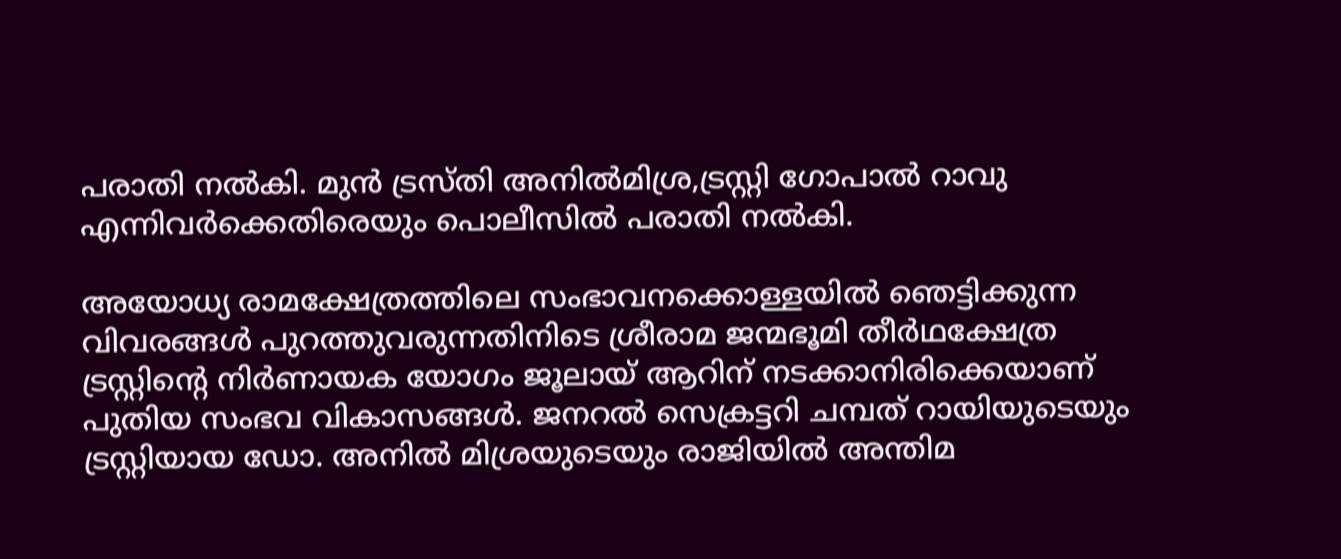പരാതി നൽകി. മുൻ ട്രസ്തി അനിൽമിശ്ര,ട്രസ്റ്റി ഗോപാൽ റാവു എന്നിവർക്കെതിരെയും പൊലീസിൽ പരാതി നൽകി.

അയോധ്യ രാമക്ഷേത്രത്തിലെ സംഭാവനക്കൊള്ളയിൽ ഞെട്ടിക്കുന്ന വിവരങ്ങൾ പുറത്തുവരുന്നതിനിടെ ശ്രീരാമ ജന്മഭൂമി തീർഥക്ഷേത്ര ട്രസ്റ്റിന്റെ നിർണായക യോഗം ജൂലായ് ആറിന് നടക്കാനിരിക്കെയാണ് പുതിയ സംഭവ വികാസങ്ങൾ. ജനറൽ സെക്രട്ടറി ചമ്പത് റായിയുടെയും ട്രസ്റ്റിയായ ഡോ. അനിൽ മിശ്രയുടെയും രാജിയിൽ അന്തിമ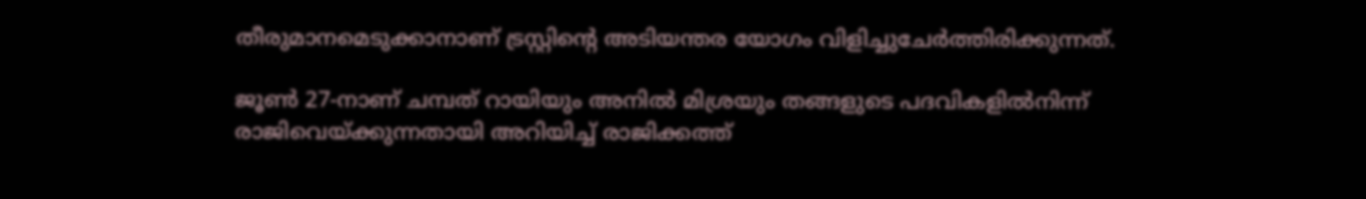തീരുമാനമെടുക്കാനാണ് ട്രസ്റ്റിന്റെ അടിയന്തര യോഗം വിളിച്ചുചേർത്തിരിക്കുന്നത്.

ജൂൺ 27-നാണ് ചമ്പത് റായിയും അനിൽ മിശ്രയും തങ്ങളുടെ പദവികളിൽനിന്ന് രാജിവെയ്ക്കുന്നതായി അറിയിച്ച് രാജിക്കത്ത്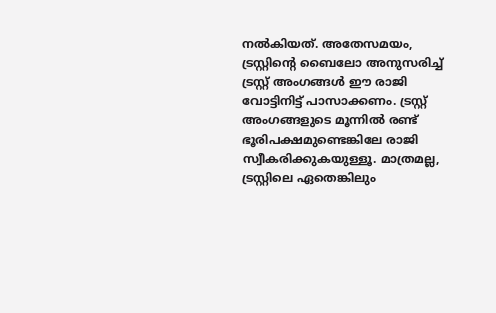നൽകിയത്. അതേസമയം, ട്രസ്റ്റിന്റെ ബൈലോ അനുസരിച്ച് ട്രസ്റ്റ് അംഗങ്ങൾ ഈ രാജി വോട്ടിനിട്ട് പാസാക്കണം. ട്രസ്റ്റ് അംഗങ്ങളുടെ മൂന്നിൽ രണ്ട് ഭൂരിപക്ഷമുണ്ടെങ്കിലേ രാജി സ്വീകരിക്കുകയുള്ളൂ. മാത്രമല്ല, ട്രസ്റ്റിലെ ഏതെങ്കിലും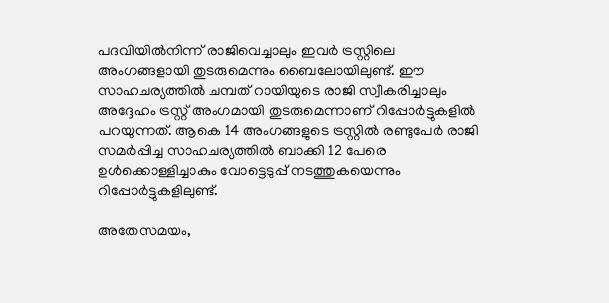പദവിയിൽനിന്ന് രാജിവെച്ചാലും ഇവർ ട്രസ്റ്റിലെ അംഗങ്ങളായി തുടരുമെന്നും ബൈലോയിലുണ്ട്. ഈ സാഹചര്യത്തിൽ ചമ്പത് റായിയുടെ രാജി സ്വീകരിച്ചാലും അദ്ദേഹം ട്രസ്റ്റ് അംഗമായി തുടരുമെന്നാണ് റിപ്പോർട്ടുകളിൽ പറയുന്നത്. ആകെ 14 അംഗങ്ങളുടെ ട്രസ്റ്റിൽ രണ്ടുപേർ രാജി സമർപ്പിച്ച സാഹചര്യത്തിൽ ബാക്കി 12 പേരെ ഉൾക്കൊള്ളിച്ചാകും വോട്ടെടുപ്പ് നടത്തുകയെന്നും റിപ്പോർട്ടുകളിലുണ്ട്.

അതേസമയം,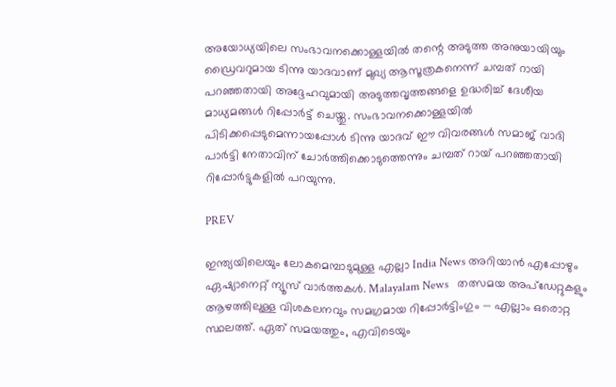അയോധ്യയിലെ സംഭാവനക്കൊള്ളയിൽ തന്റെ അടുത്ത അനുയായിയും ഡ്രൈവറുമായ ടിന്നു യാദവാണ് മുഖ്യ ആസൂത്രകനെന്ന് ചമ്പത് റായി പറഞ്ഞതായി അദ്ദേഹവുമായി അടുത്തവൃത്തങ്ങളെ ഉദ്ധരിച്ച് ദേശീയ മാധ്യമങ്ങൾ റിപ്പോർട്ട് ചെയ്തു. സംഭാവനക്കൊള്ളയിൽ പിടിക്കപ്പെടുമെന്നായപ്പോൾ ടിന്നു യാദവ് ഈ വിവരങ്ങൾ സമാജ് വാദി പാർട്ടി നേതാവിന് ചോർത്തിക്കൊടുത്തെന്നും ചമ്പത് റായ് പറഞ്ഞതായി റിപ്പോർട്ടുകളിൽ പറയുന്നു.

PREV

ഇന്ത്യയിലെയും ലോകമെമ്പാടുമുള്ള എല്ലാ India News അറിയാൻ എപ്പോഴും ഏഷ്യാനെറ്റ് ന്യൂസ് വാർത്തകൾ. Malayalam News   തത്സമയ അപ്‌ഡേറ്റുകളും ആഴത്തിലുള്ള വിശകലനവും സമഗ്രമായ റിപ്പോർട്ടിംഗും — എല്ലാം ഒരൊറ്റ സ്ഥലത്ത്. ഏത് സമയത്തും, എവിടെയും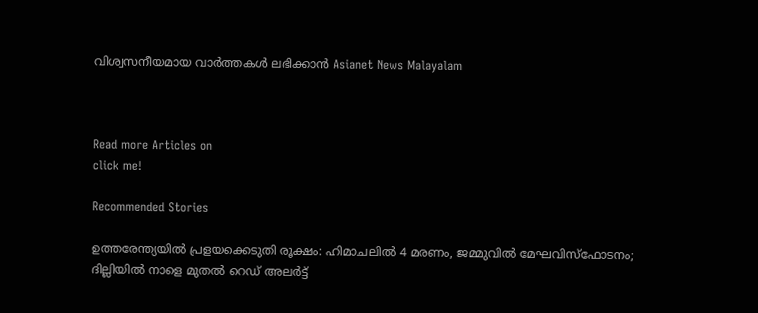വിശ്വസനീയമായ വാർത്തകൾ ലഭിക്കാൻ Asianet News Malayalam



Read more Articles on
click me!

Recommended Stories

ഉത്തരേന്ത്യയിൽ പ്രളയക്കെടുതി രൂക്ഷം: ഹിമാചലിൽ 4 മരണം, ജമ്മുവിൽ മേഘവിസ്ഫോടനം; ദില്ലിയിൽ നാളെ മുതൽ റെഡ് അലർട്ട്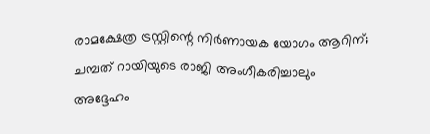രാമക്ഷേത്ര ട്രസ്റ്റിന്റെ നിർണായക യോഗം ആറിന്; ചമ്പത് റായിയുടെ രാജി അംഗീകരിച്ചാലും അദ്ദേഹം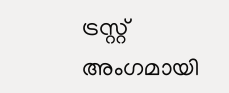ട്രസ്റ്റ് അംഗമായി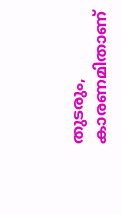തുടരും, കാരണമിതാണ്